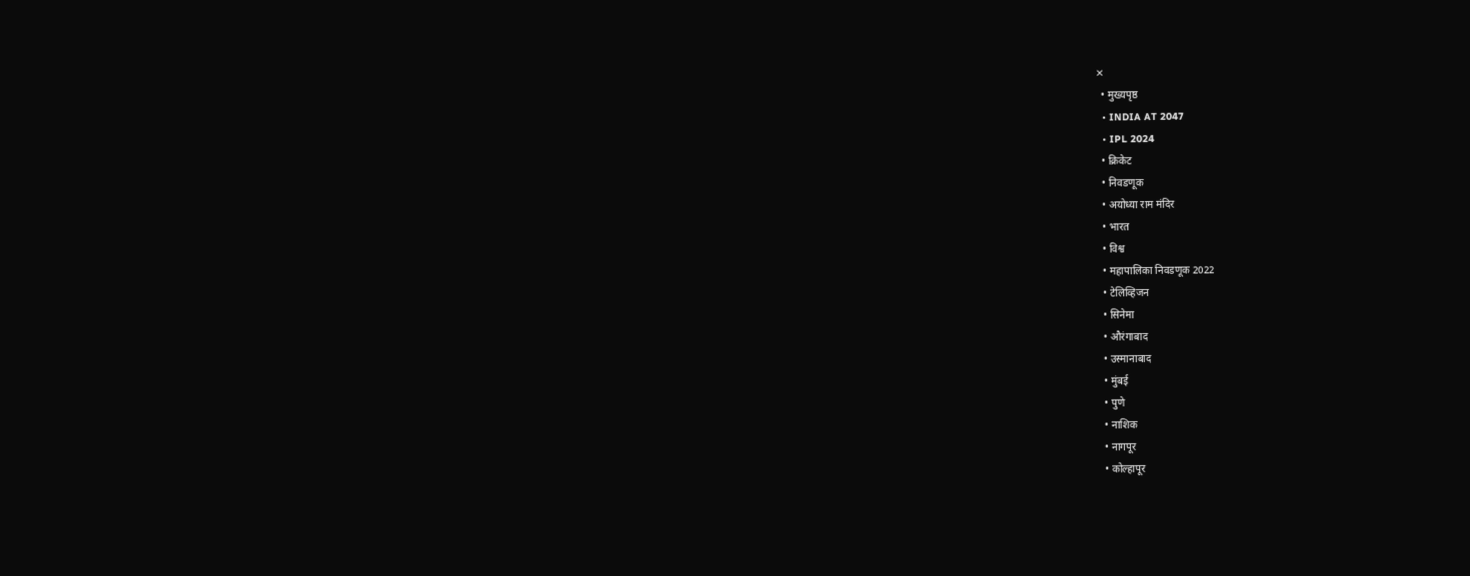✕
  • मुख्यपृष्ठ
  • INDIA AT 2047
  • IPL 2024
  • क्रिकेट
  • निवडणूक
  • अयोध्या राम मंदिर
  • भारत
  • विश्व
  • महापालिका निवडणूक 2022
  • टेलिव्हिजन
  • सिनेमा
  • औरंगाबाद
  • उस्मानाबाद
  • मुंबई
  • पुणे
  • नाशिक
  • नागपूर
  • कोल्हापूर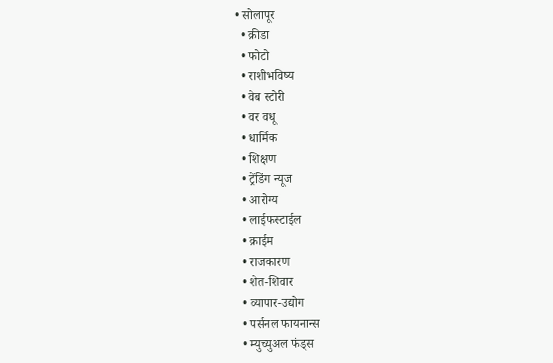• सोलापूर
  • क्रीडा
  • फोटो
  • राशीभविष्य
  • वेब स्टोरी
  • वर वधू
  • धार्मिक
  • शिक्षण
  • ट्रेंडिंग न्यूज
  • आरोग्य
  • लाईफस्टाईल
  • क्राईम
  • राजकारण
  • शेत-शिवार
  • व्यापार-उद्योग
  • पर्सनल फायनान्स
  • म्युच्युअल फंड्स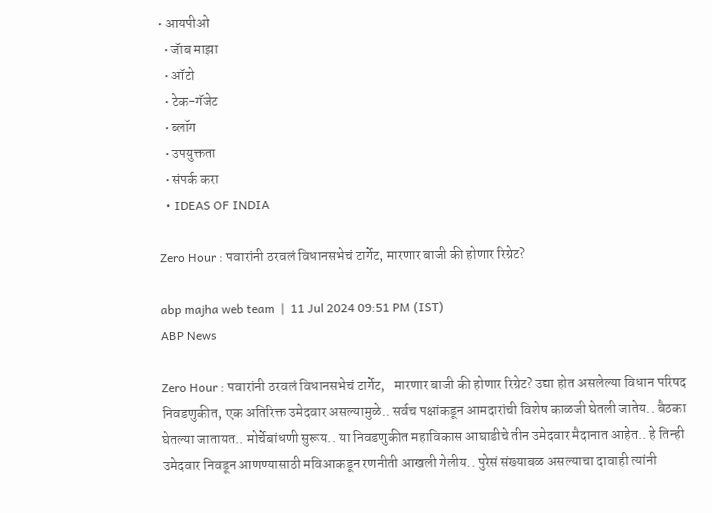• आयपीओ
  • जॅाब माझा
  • ऑटो
  • टेक-गॅजेट
  • ब्लॉग
  • उपयुक्तता
  • संपर्क करा
  • IDEAS OF INDIA

Zero Hour : पवारांनी ठरवलं विधानसभेचं टार्गेट, मारणार बाजी की होणार रिग्रेट?

abp majha web team  |  11 Jul 2024 09:51 PM (IST)
ABP News

Zero Hour : पवारांनी ठरवलं विधानसभेचं टार्गेट,   मारणार बाजी की होणार रिग्रेट? उद्या होत असलेल्या विधान परिषद निवडणुकीत, एक अतिरिक्त उमेदवार असल्यामुळे.. सर्वच पक्षांकडून आमदारांची विशेष काळजी घेतली जातेय.. बैठका घेतल्या जातायत.. मोर्चेबांधणी सुरूय.. या निवडणुकीत महाविकास आघाडीचे तीन उमेदवार मैदानात आहेत.. हे तिन्ही उमेदवार निवडून आणण्यासाठी मविआकडून रणनीती आखली गेलीय.. पुरेसं संख्याबळ असल्याचा दावाही त्यांनी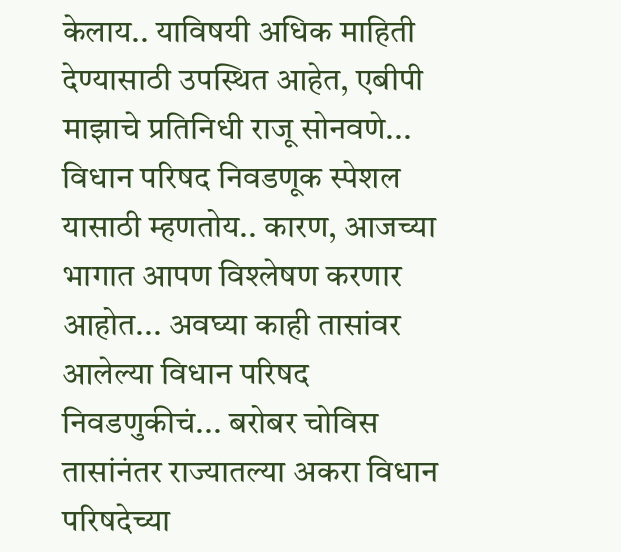केलाय.. याविषयी अधिक माहिती देण्यासाठी उपस्थित आहेत, एबीपी माझाचे प्रतिनिधी राजू सोनवणे... विधान परिषद निवडणूक स्पेशल यासाठी म्हणतोय.. कारण, आजच्या भागात आपण विश्लेषण करणार आहोत... अवघ्या काही तासांवर आलेल्या विधान परिषद निवडणुकीचं... बरोबर चोविस तासांनंतर राज्यातल्या अकरा विधान परिषदेच्या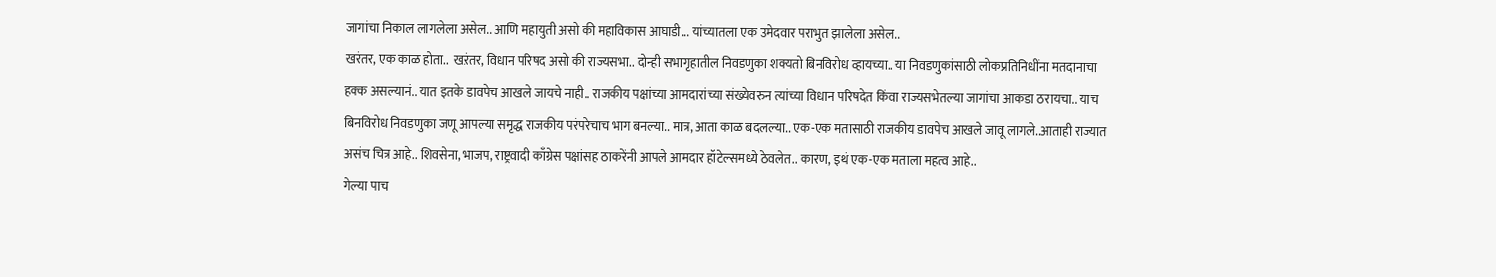जागांचा निकाल लागलेला असेल.. आणि महायुती असो की महाविकास आघाडी... यांच्यातला एक उमेदवार पराभुत झालेला असेल..
खरंतर, एक काळ होता..  खऱंतर, विधान परिषद असो की राज्यसभा.. दोन्ही सभागृहातील निवडणुका शक्यतो बिनविरोध व्हायच्या.. या निवडणुकांसाठी लोकप्रतिनिधींना मतदानाचा हक्क असल्यानं.. यात इतके डावपेच आखले जायचे नाही.. राजकीय पक्षांच्या आमदारांच्या संख्येवरुन त्यांच्या विधान परिषदेत किंवा राज्यसभेतल्या जागांचा आकडा ठरायचा.. याच बिनविरोध निवडणुका जणू आपल्या समृद्ध राजकीय परंपरेचाच भाग बनल्या.. मात्र, आता काळ बदलल्या.. एक-एक मतासाठी राजकीय डावपेच आखले जावू लागले..आताही राज्यात असंच चित्र आहे.. शिवसेना, भाजप, राष्ट्रवादी काँग्रेस पक्षांसह ठाकरेंनी आपले आमदार हॉटेल्समध्ये ठेवलेत.. कारण, इथं एक-एक मताला महत्व आहे..
गेल्या पाच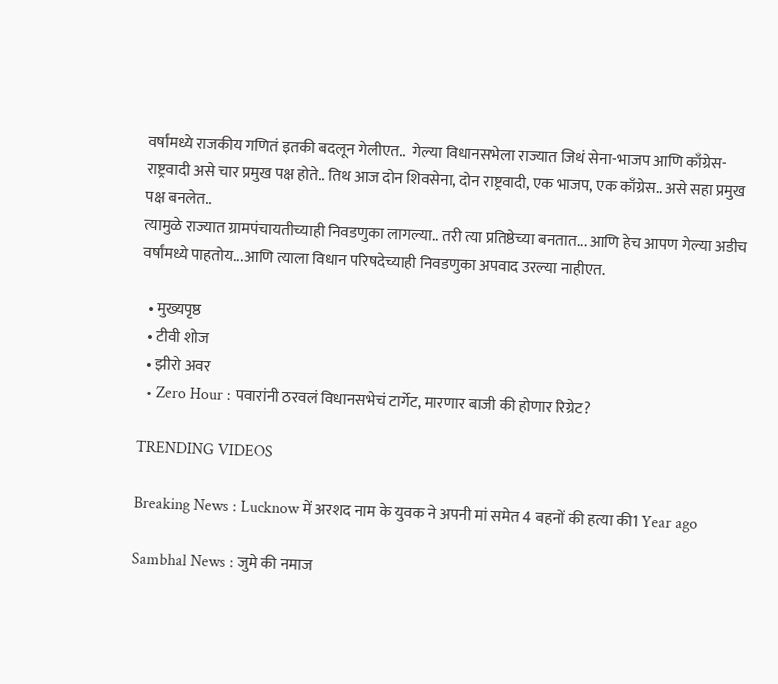वर्षांमध्ये राजकीय गणितं इतकी बदलून गेलीएत..  गेल्या विधानसभेला राज्यात जिथं सेना-भाजप आणि काँग्रेस-राष्ट्रवादी असे चार प्रमुख पक्ष होते.. तिथ आज दोन शिवसेना, दोन राष्ट्रवादी, एक भाजप, एक काँग्रेस.. असे सहा प्रमुख पक्ष बनलेत..
त्यामुळे राज्यात ग्रामपंचायतीच्याही निवडणुका लागल्या.. तरी त्या प्रतिष्ठेच्या बनतात... आणि हेच आपण गेल्या अडीच वर्षांमध्ये पाहतोय...आणि त्याला विधान परिषदेच्याही निवडणुका अपवाद उरल्या नाहीएत.

  • मुख्यपृष्ठ
  • टीवी शोज
  • झीरो अवर
  • Zero Hour : पवारांनी ठरवलं विधानसभेचं टार्गेट, मारणार बाजी की होणार रिग्रेट?

TRENDING VIDEOS

Breaking News : Lucknow में अरशद नाम के युवक ने अपनी मां समेत 4 बहनों की हत्या की1 Year ago

Sambhal News : जुमे की नमाज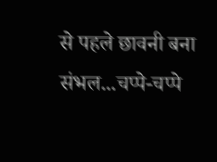से पहले छावनी बना संभल...चप्पे-चप्पे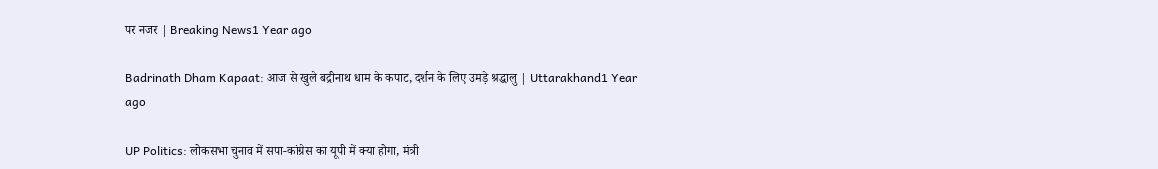पर नजर | Breaking News1 Year ago

Badrinath Dham Kapaat: आज से खुले बद्रीनाथ धाम के कपाट, दर्शन के लिए उमड़े श्रद्धालु | Uttarakhand1 Year ago

UP Politics: लोकसभा चुनाव में सपा-कांग्रेस का यूपी में क्या होगा, मंत्री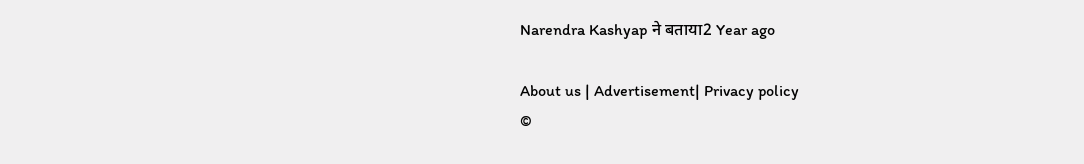Narendra Kashyap ने बताया2 Year ago

About us | Advertisement| Privacy policy
©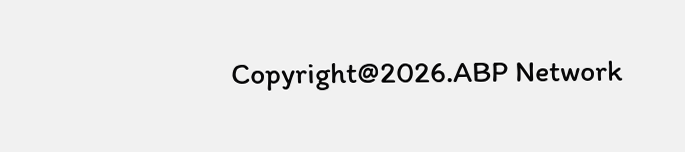Copyright@2026.ABP Network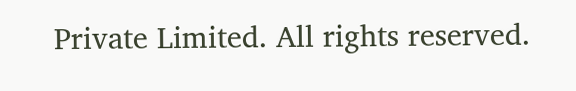Private Limited. All rights reserved.